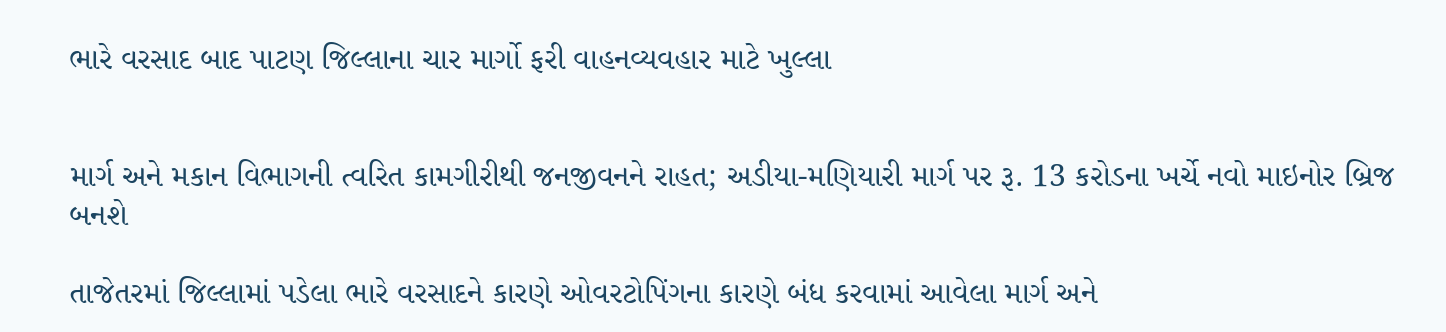ભારે વરસાદ બાદ પાટણ જિલ્લાના ચાર માર્ગો ફરી વાહનવ્યવહાર માટે ખુલ્લા


માર્ગ અને મકાન વિભાગની ત્વરિત કામગીરીથી જનજીવનને રાહત; અડીયા-મણિયારી માર્ગ પર રૂ. 13 કરોડના ખર્ચે નવો માઇનોર બ્રિજ બનશે

તાજેતરમાં જિલ્લામાં પડેલા ભારે વરસાદને કારણે ઓવરટોપિંગના કારણે બંધ કરવામાં આવેલા માર્ગ અને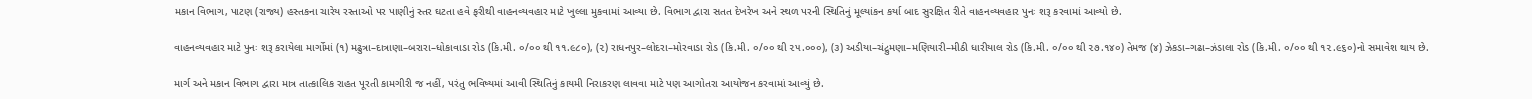મકાન વિભાગ, પાટણ (રાજ્ય) હસ્તકના ચારેય રસ્તાઓ પર પાણીનું સ્તર ઘટતા હવે ફરીથી વાહનવ્યવહાર માટે ખુલ્લા મુકવામાં આવ્યા છે. વિભાગ દ્વારા સતત દેખરેખ અને સ્થળ પરની સ્થિતિનું મૂલ્યાંકન કર્યા બાદ સુરક્ષિત રીતે વાહનવ્યવહાર પુનઃ શરૂ કરવામાં આવ્યો છે.

વાહનવ્યવહાર માટે પુનઃ શરૂ કરાયેલા માર્ગોમાં (૧) મઢુત્રા–દાત્રાણા–બરારા–ધોકાવાડા રોડ (કિ.મી. ૦/૦૦ થી ૧૧.૯૮૦), (૨) રાધનપુર–લોદરા–મોરવાડા રોડ (કિ.મી. ૦/૦૦ થી ૨૫.૦૦૦), (૩) અડીયા–ચંદ્રુમણા–મણિયારી–મીઠી ધારીયાલ રોડ (કિ.મી. ૦/૦૦ થી ૨૭.૧૪૦) તેમજ (૪) ઝેકડા–ગઢા–ઝંડાલા રોડ (કિ.મી. ૦/૦૦ થી ૧૨.૯૬૦)નો સમાવેશ થાય છે.

માર્ગ અને મકાન વિભાગ દ્વારા માત્ર તાત્કાલિક રાહત પૂરતી કામગીરી જ નહીં, પરંતુ ભવિષ્યમાં આવી સ્થિતિનું કાયમી નિરાકરણ લાવવા માટે પણ આગોતરા આયોજન કરવામાં આવ્યું છે.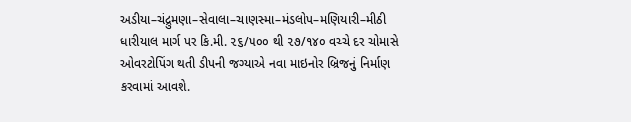અડીયા–ચંદ્રુમણા–સેવાલા–ચાણસ્મા–મંડલોપ–મણિયારી–મીઠી ધારીયાલ માર્ગ પર કિ.મી. ૨૬/૫૦૦ થી ૨૭/૧૪૦ વચ્ચે દર ચોમાસે ઓવરટોપિંગ થતી ડીપની જગ્યાએ નવા માઇનોર બ્રિજનું નિર્માણ કરવામાં આવશે.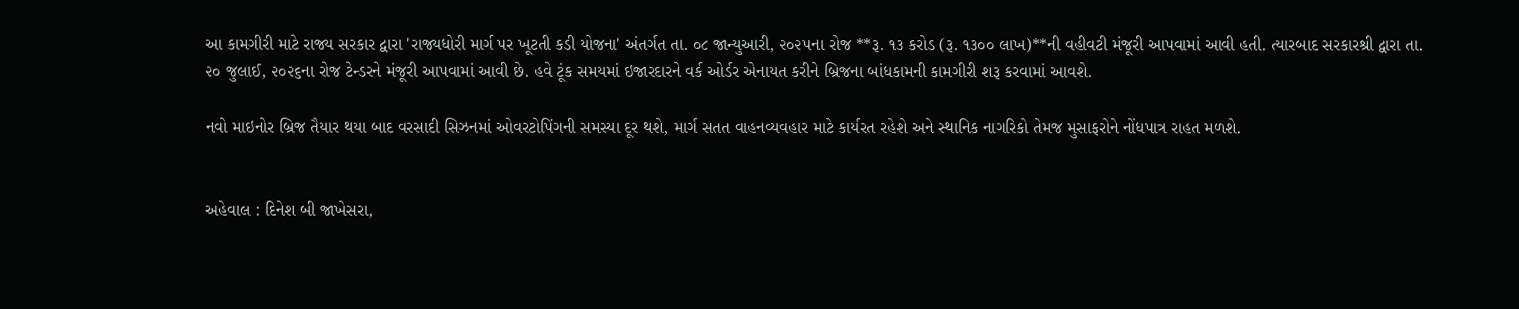આ કામગીરી માટે રાજ્ય સરકાર દ્વારા 'રાજ્યધોરી માર્ગ પર ખૂટતી કડી યોજના' અંતર્ગત તા. ૦૮ જાન્યુઆરી, ૨૦૨૫ના રોજ **રૂ. ૧૩ કરોડ (રૂ. ૧૩૦૦ લાખ)**ની વહીવટી મંજૂરી આપવામાં આવી હતી. ત્યારબાદ સરકારશ્રી દ્વારા તા. ૨૦ જુલાઈ, ૨૦૨૬ના રોજ ટેન્ડરને મંજૂરી આપવામાં આવી છે. હવે ટૂંક સમયમાં ઇજારદારને વર્ક ઓર્ડર એનાયત કરીને બ્રિજના બાંધકામની કામગીરી શરૂ કરવામાં આવશે.

નવો માઇનોર બ્રિજ તૈયાર થયા બાદ વરસાદી સિઝનમાં ઓવરટોપિંગની સમસ્યા દૂર થશે, માર્ગ સતત વાહનવ્યવહાર માટે કાર્યરત રહેશે અને સ્થાનિક નાગરિકો તેમજ મુસાફરોને નોંધપાત્ર રાહત મળશે.


અહેવાલ : દિનેશ બી જાખેસરા,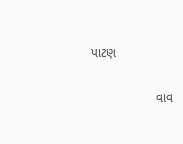પાટણ

                  વાવ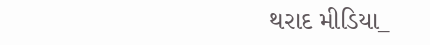થરાદ મીડિયા_